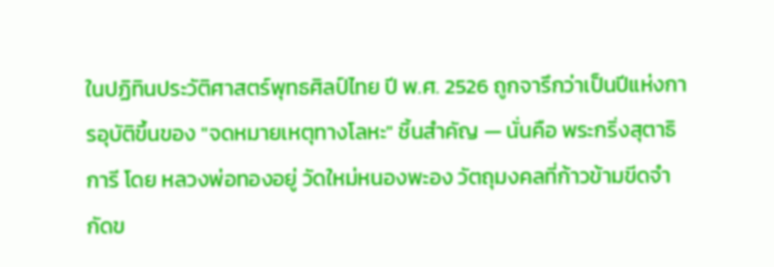ในปฏิทินประวัติศาสตร์พุทธศิลป์ไทย ปี พ.ศ. 2526 ถูกจารึกว่าเป็นปีแห่งการอุบัติขึ้นของ "จดหมายเหตุทางโลหะ" ชิ้นสำคัญ — นั่นคือ พระกริ่งสุตาธิการี โดย หลวงพ่อทองอยู่ วัดใหม่หนองพะอง วัตถุมงคลที่ก้าวข้ามขีดจำกัดข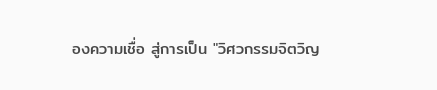องความเชื่อ สู่การเป็น "วิศวกรรมจิตวิญ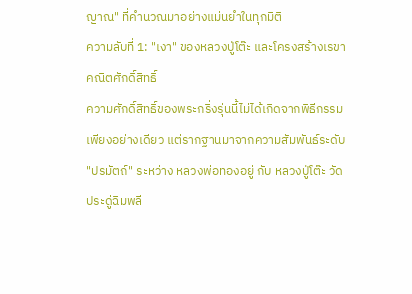ญาณ" ที่คำนวณมาอย่างแม่นยำในทุกมิติ
ความลับที่ 1: "เงา" ของหลวงปู่โต๊ะ และโครงสร้างเรขาคณิตศักดิ์สิทธิ์
ความศักดิ์สิทธิ์ของพระกริ่งรุ่นนี้ไม่ได้เกิดจากพิธีกรรมเพียงอย่างเดียว แต่รากฐานมาจากความสัมพันธ์ระดับ "ปรมัตถ์" ระหว่าง หลวงพ่อทองอยู่ กับ หลวงปู่โต๊ะ วัดประดู่ฉิมพลี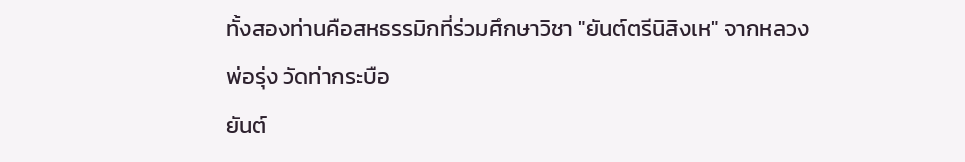ทั้งสองท่านคือสหธรรมิกที่ร่วมศึกษาวิชา "ยันต์ตรีนิสิงเห" จากหลวงพ่อรุ่ง วัดท่ากระบือ
ยันต์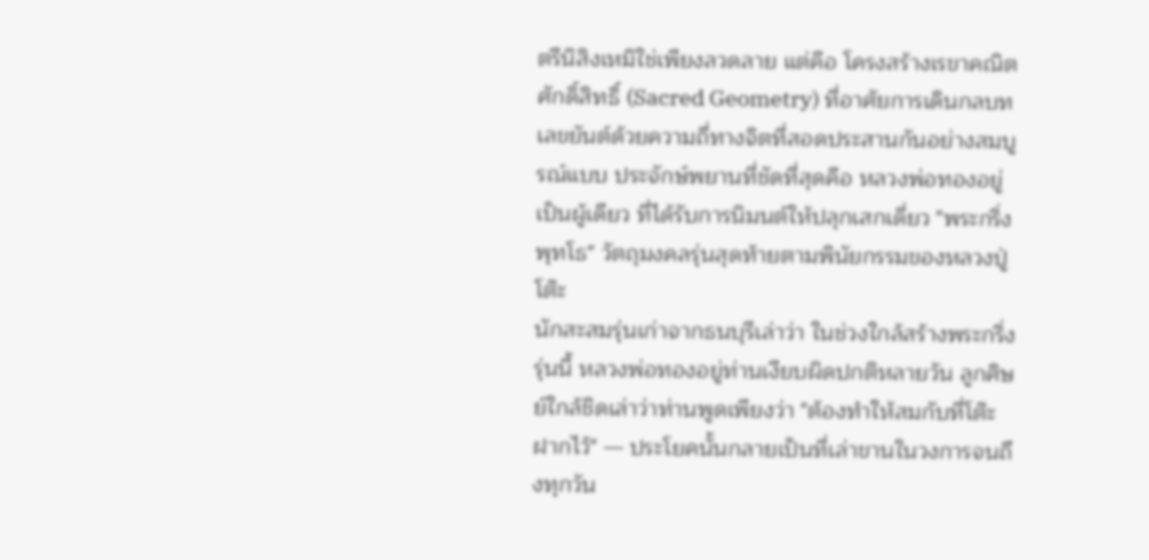ตรีนิสิงเหมิใช่เพียงลวดลาย แต่คือ โครงสร้างเรขาคณิตศักดิ์สิทธิ์ (Sacred Geometry) ที่อาศัยการเดินกลบทเลขยันต์ด้วยความถี่ทางจิตที่สอดประสานกันอย่างสมบูรณ์แบบ ประจักษ์พยานที่ชัดที่สุดคือ หลวงพ่อทองอยู่เป็นผู้เดียว ที่ได้รับการนิมนต์ให้ปลุกเสกเดี่ยว "พระกริ่งพุทโธ" วัตถุมงคลรุ่นสุดท้ายตามพินัยกรรมของหลวงปู่โต๊ะ
นักสะสมรุ่นเก่าจากธนบุรีเล่าว่า ในช่วงใกล้สร้างพระกริ่งรุ่นนี้ หลวงพ่อทองอยู่ท่านเงียบผิดปกติหลายวัน ลูกศิษย์ใกล้ชิดเล่าว่าท่านพูดเพียงว่า "ต้องทำให้สมกับที่โต๊ะฝากไว้" — ประโยคนั้นกลายเป็นที่เล่าขานในวงการจนถึงทุกวัน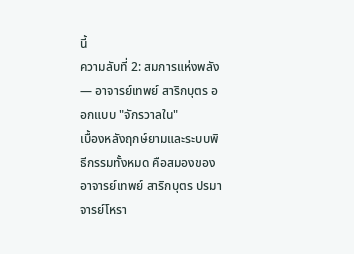นี้
ความลับที่ 2: สมการแห่งพลัง — อาจารย์เทพย์ สาริกบุตร ออกแบบ "จักรวาลใน"
เบื้องหลังฤกษ์ยามและระบบพิธีกรรมทั้งหมด คือสมองของ อาจารย์เทพย์ สาริกบุตร ปรมาจารย์โหรา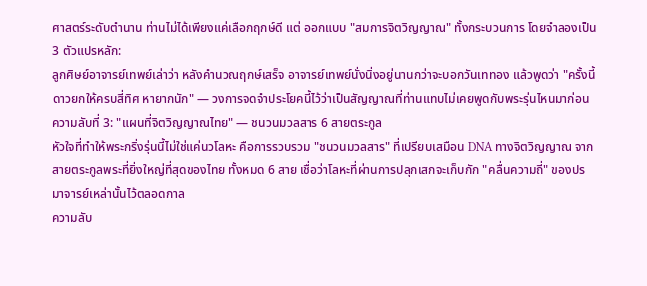ศาสตร์ระดับตำนาน ท่านไม่ได้เพียงแค่เลือกฤกษ์ดี แต่ ออกแบบ "สมการจิตวิญญาณ" ทั้งกระบวนการ โดยจำลองเป็น 3 ตัวแปรหลัก:
ลูกศิษย์อาจารย์เทพย์เล่าว่า หลังคำนวณฤกษ์เสร็จ อาจารย์เทพย์นั่งนิ่งอยู่นานกว่าจะบอกวันเททอง แล้วพูดว่า "ครั้งนี้ดาวยกให้ครบสี่ทิศ หายากนัก" — วงการจดจำประโยคนี้ไว้ว่าเป็นสัญญาณที่ท่านแทบไม่เคยพูดกับพระรุ่นไหนมาก่อน
ความลับที่ 3: "แผนที่จิตวิญญาณไทย" — ชนวนมวลสาร 6 สายตระกูล
หัวใจที่ทำให้พระกริ่งรุ่นนี้ไม่ใช่แค่นวโลหะ คือการรวบรวม "ชนวนมวลสาร" ที่เปรียบเสมือน DNA ทางจิตวิญญาณ จากสายตระกูลพระที่ยิ่งใหญ่ที่สุดของไทย ทั้งหมด 6 สาย เชื่อว่าโลหะที่ผ่านการปลุกเสกจะเก็บกัก "คลื่นความถี่" ของปรมาจารย์เหล่านั้นไว้ตลอดกาล
ความลับ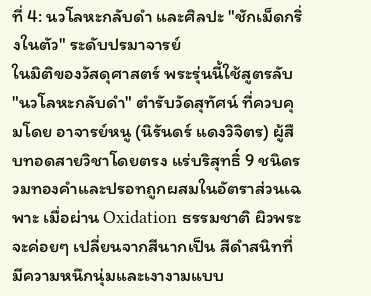ที่ 4: นวโลหะกลับดำ และศิลปะ "ชักเม็ดกริ่งในตัว" ระดับปรมาจารย์
ในมิติของวัสดุศาสตร์ พระรุ่นนี้ใช้สูตรลับ "นวโลหะกลับดำ" ตำรับวัดสุทัศน์ ที่ควบคุมโดย อาจารย์หนู (นิรันดร์ แดงวิจิตร) ผู้สืบทอดสายวิชาโดยตรง แร่บริสุทธิ์ 9 ชนิดรวมทองคำและปรอทถูกผสมในอัตราส่วนเฉพาะ เมื่อผ่าน Oxidation ธรรมชาติ ผิวพระจะค่อยๆ เปลี่ยนจากสีนากเป็น สีดำสนิทที่มีความหนึกนุ่มและเงางามแบบ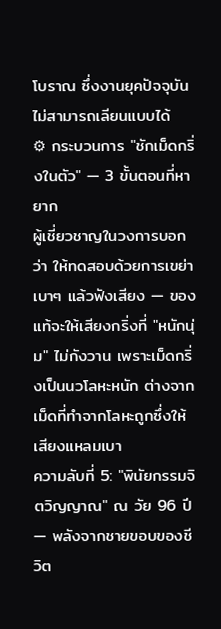โบราณ ซึ่งงานยุคปัจจุบันไม่สามารถเลียนแบบได้
⚙ กระบวนการ "ชักเม็ดกริ่งในตัว" — 3 ขั้นตอนที่หายาก
ผู้เชี่ยวชาญในวงการบอกว่า ให้ทดสอบด้วยการเขย่าเบาๆ แล้วฟังเสียง — ของแท้จะให้เสียงกริ่งที่ "หนักนุ่ม" ไม่กังวาน เพราะเม็ดกริ่งเป็นนวโลหะหนัก ต่างจากเม็ดที่ทำจากโลหะถูกซึ่งให้เสียงแหลมเบา
ความลับที่ 5: "พินัยกรรมจิตวิญญาณ" ณ วัย 96 ปี — พลังจากชายขอบของชีวิต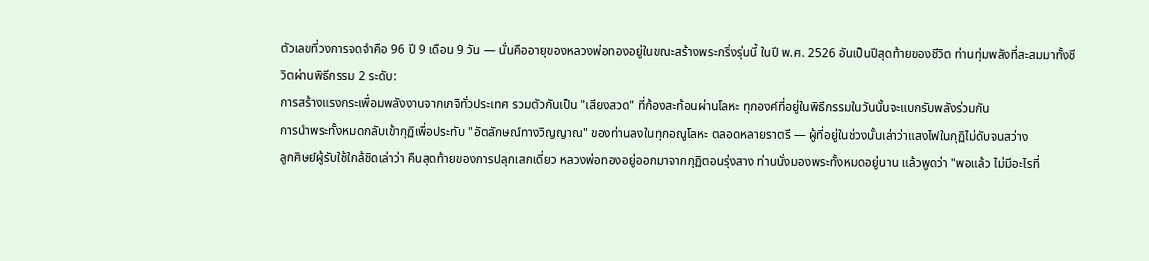ตัวเลขที่วงการจดจำคือ 96 ปี 9 เดือน 9 วัน — นั่นคืออายุของหลวงพ่อทองอยู่ในขณะสร้างพระกริ่งรุ่นนี้ ในปี พ.ศ. 2526 อันเป็นปีสุดท้ายของชีวิต ท่านทุ่มพลังที่สะสมมาทั้งชีวิตผ่านพิธีกรรม 2 ระดับ:
การสร้างแรงกระเพื่อมพลังงานจากเกจิทั่วประเทศ รวมตัวกันเป็น "เสียงสวด" ที่ก้องสะท้อนผ่านโลหะ ทุกองค์ที่อยู่ในพิธีกรรมในวันนั้นจะแบกรับพลังร่วมกัน
การนำพระทั้งหมดกลับเข้ากุฏิเพื่อประทับ "อัตลักษณ์ทางวิญญาณ" ของท่านลงในทุกอณูโลหะ ตลอดหลายราตรี — ผู้ที่อยู่ในช่วงนั้นเล่าว่าแสงไฟในกุฏิไม่ดับจนสว่าง
ลูกศิษย์ผู้รับใช้ใกล้ชิดเล่าว่า คืนสุดท้ายของการปลุกเสกเดี่ยว หลวงพ่อทองอยู่ออกมาจากกุฏิตอนรุ่งสาง ท่านนั่งมองพระทั้งหมดอยู่นาน แล้วพูดว่า "พอแล้ว ไม่มีอะไรที่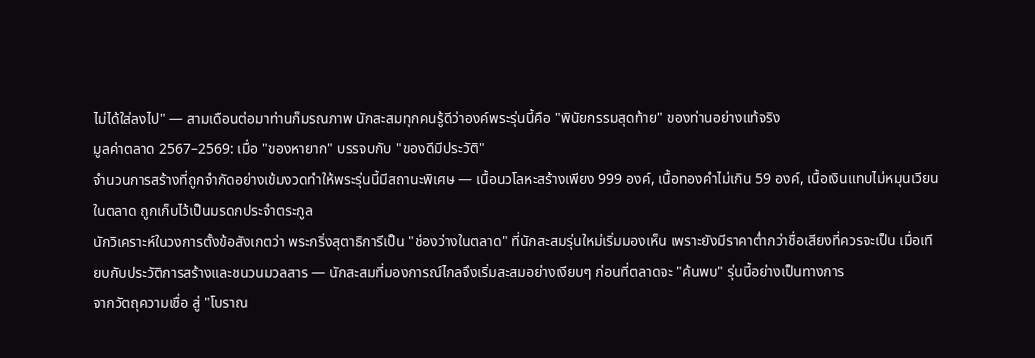ไม่ได้ใส่ลงไป" — สามเดือนต่อมาท่านก็มรณภาพ นักสะสมทุกคนรู้ดีว่าองค์พระรุ่นนี้คือ "พินัยกรรมสุดท้าย" ของท่านอย่างแท้จริง
มูลค่าตลาด 2567–2569: เมื่อ "ของหายาก" บรรจบกับ "ของดีมีประวัติ"
จำนวนการสร้างที่ถูกจำกัดอย่างเข้มงวดทำให้พระรุ่นนี้มีสถานะพิเศษ — เนื้อนวโลหะสร้างเพียง 999 องค์, เนื้อทองคำไม่เกิน 59 องค์, เนื้อเงินแทบไม่หมุนเวียนในตลาด ถูกเก็บไว้เป็นมรดกประจำตระกูล
นักวิเคราะห์ในวงการตั้งข้อสังเกตว่า พระกริ่งสุตาธิการีเป็น "ช่องว่างในตลาด" ที่นักสะสมรุ่นใหม่เริ่มมองเห็น เพราะยังมีราคาต่ำกว่าชื่อเสียงที่ควรจะเป็น เมื่อเทียบกับประวัติการสร้างและชนวนมวลสาร — นักสะสมที่มองการณ์ไกลจึงเริ่มสะสมอย่างเงียบๆ ก่อนที่ตลาดจะ "ค้นพบ" รุ่นนี้อย่างเป็นทางการ
จากวัตถุความเชื่อ สู่ "โบราณ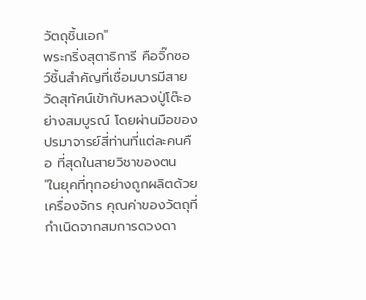วัตถุชิ้นเอก"
พระกริ่งสุตาธิการี คือจิ๊กซอว์ชิ้นสำคัญที่เชื่อมบารมีสายวัดสุทัศน์เข้ากับหลวงปู่โต๊ะอย่างสมบูรณ์ โดยผ่านมือของปรมาจารย์สี่ท่านที่แต่ละคนคือ ที่สุดในสายวิชาของตน
"ในยุคที่ทุกอย่างถูกผลิตด้วยเครื่องจักร คุณค่าของวัตถุที่กำเนิดจากสมการดวงดา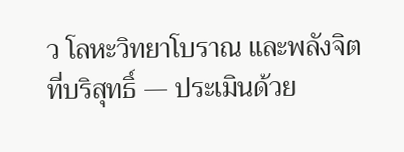ว โลหะวิทยาโบราณ และพลังจิตที่บริสุทธิ์ — ประเมินด้วย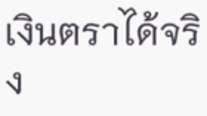เงินตราได้จริง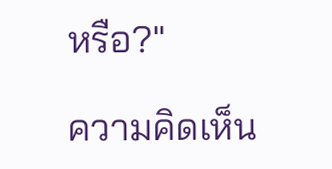หรือ?"

ความคิดเห็น